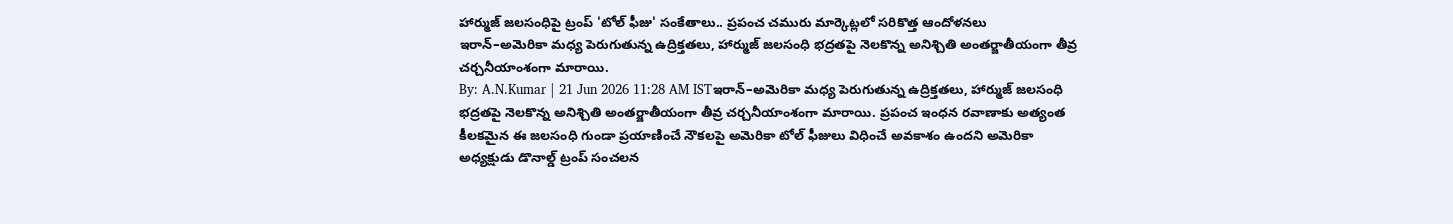హార్ముజ్ జలసంధిపై ట్రంప్ 'టోల్ ఫీజు' సంకేతాలు.. ప్రపంచ చమురు మార్కెట్లలో సరికొత్త ఆందోళనలు
ఇరాన్–అమెరికా మధ్య పెరుగుతున్న ఉద్రిక్తతలు, హార్ముజ్ జలసంధి భద్రతపై నెలకొన్న అనిశ్చితి అంతర్జాతీయంగా తీవ్ర చర్చనీయాంశంగా మారాయి.
By: A.N.Kumar | 21 Jun 2026 11:28 AM ISTఇరాన్–అమెరికా మధ్య పెరుగుతున్న ఉద్రిక్తతలు, హార్ముజ్ జలసంధి భద్రతపై నెలకొన్న అనిశ్చితి అంతర్జాతీయంగా తీవ్ర చర్చనీయాంశంగా మారాయి. ప్రపంచ ఇంధన రవాణాకు అత్యంత కీలకమైన ఈ జలసంధి గుండా ప్రయాణించే నౌకలపై అమెరికా టోల్ ఫీజులు విధించే అవకాశం ఉందని అమెరికా అధ్యక్షుడు డొనాల్డ్ ట్రంప్ సంచలన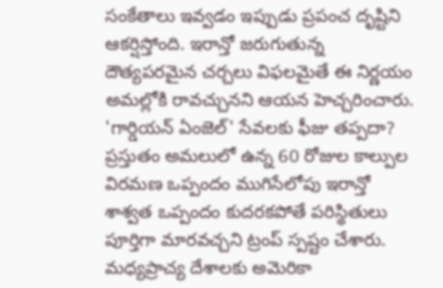సంకేతాలు ఇవ్వడం ఇప్పుడు ప్రపంచ దృష్టిని ఆకర్షిస్తోంది. ఇరాన్తో జరుగుతున్న దౌత్యపరమైన చర్చలు విఫలమైతే ఈ నిర్ణయం అమల్లోకి రావచ్చునని ఆయన హెచ్చరించారు.
'గార్డియన్ ఏంజెల్' సేవలకు ఫీజు తప్పదా?
ప్రస్తుతం అమలులో ఉన్న 60 రోజుల కాల్పుల విరమణ ఒప్పందం ముగిసేలోపు ఇరాన్తో శాశ్వత ఒప్పందం కుదరకపోతే పరిస్థితులు పూర్తిగా మారవచ్చని ట్రంప్ స్పష్టం చేశారు. మధ్యప్రాచ్య దేశాలకు అమెరికా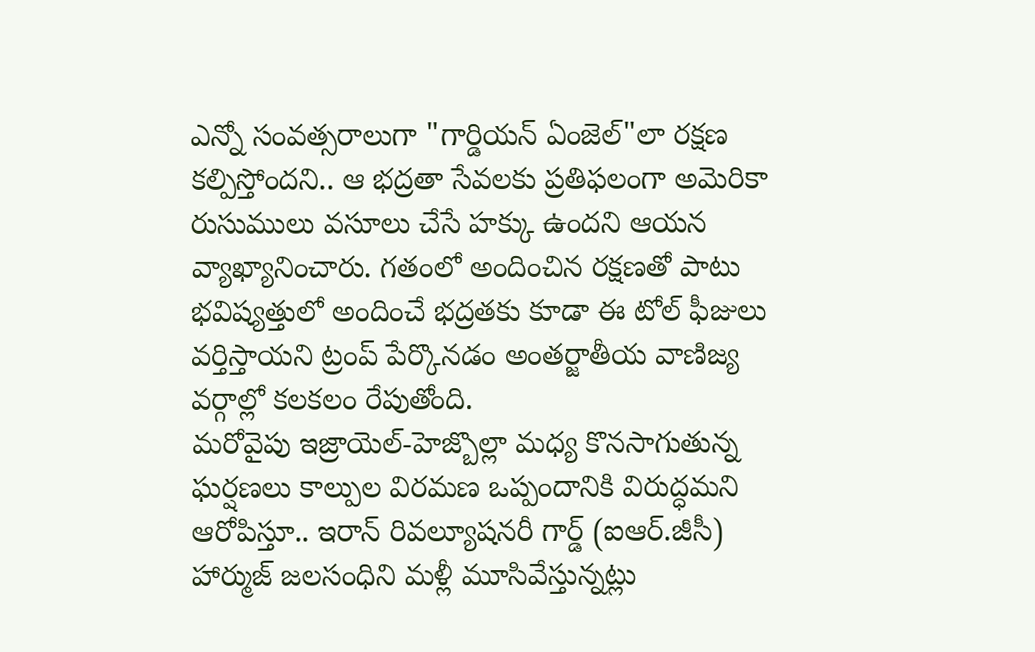ఎన్నో సంవత్సరాలుగా "గార్డియన్ ఏంజెల్"లా రక్షణ కల్పిస్తోందని.. ఆ భద్రతా సేవలకు ప్రతిఫలంగా అమెరికా రుసుములు వసూలు చేసే హక్కు ఉందని ఆయన వ్యాఖ్యానించారు. గతంలో అందించిన రక్షణతో పాటు భవిష్యత్తులో అందించే భద్రతకు కూడా ఈ టోల్ ఫీజులు వర్తిస్తాయని ట్రంప్ పేర్కొనడం అంతర్జాతీయ వాణిజ్య వర్గాల్లో కలకలం రేపుతోంది.
మరోవైపు ఇజ్రాయెల్-హెజ్బొల్లా మధ్య కొనసాగుతున్న ఘర్షణలు కాల్పుల విరమణ ఒప్పందానికి విరుద్ధమని ఆరోపిస్తూ.. ఇరాన్ రివల్యూషనరీ గార్డ్ (ఐఆర్.జీసీ) హార్ముజ్ జలసంధిని మళ్లీ మూసివేస్తున్నట్లు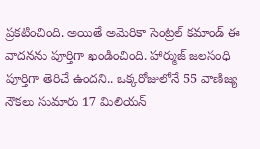ప్రకటించింది. అయితే అమెరికా సెంట్రల్ కమాండ్ ఈ వాదనను పూర్తిగా ఖండించింది. హార్ముజ్ జలసంధి పూర్తిగా తెరిచే ఉందని.. ఒక్కరోజులోనే 55 వాణిజ్య నౌకలు సుమారు 17 మిలియన్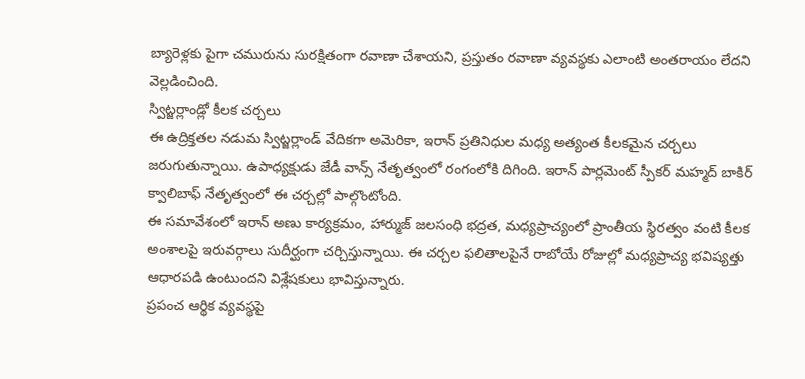బ్యారెళ్లకు పైగా చమురును సురక్షితంగా రవాణా చేశాయని, ప్రస్తుతం రవాణా వ్యవస్థకు ఎలాంటి అంతరాయం లేదని వెల్లడించింది.
స్విట్జర్లాండ్లో కీలక చర్చలు
ఈ ఉద్రిక్తతల నడుమ స్విట్జర్లాండ్ వేదికగా అమెరికా, ఇరాన్ ప్రతినిధుల మధ్య అత్యంత కీలకమైన చర్చలు జరుగుతున్నాయి. ఉపాధ్యక్షుడు జేడీ వాన్స్ నేతృత్వంలో రంగంలోకి దిగింది. ఇరాన్ పార్లమెంట్ స్పీకర్ మహ్మద్ బాకిర్ క్వాలిబాఫ్ నేతృత్వంలో ఈ చర్చల్లో పాల్గొంటోంది.
ఈ సమావేశంలో ఇరాన్ అణు కార్యక్రమం, హార్ముజ్ జలసంధి భద్రత, మధ్యప్రాచ్యంలో ప్రాంతీయ స్థిరత్వం వంటి కీలక అంశాలపై ఇరువర్గాలు సుదీర్ఘంగా చర్చిస్తున్నాయి. ఈ చర్చల ఫలితాలపైనే రాబోయే రోజుల్లో మధ్యప్రాచ్య భవిష్యత్తు ఆధారపడి ఉంటుందని విశ్లేషకులు భావిస్తున్నారు.
ప్రపంచ ఆర్థిక వ్యవస్థపై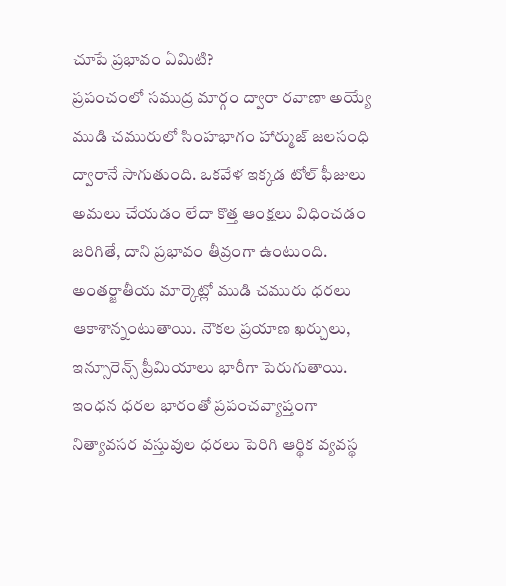చూపే ప్రభావం ఏమిటి?
ప్రపంచంలో సముద్ర మార్గం ద్వారా రవాణా అయ్యే ముడి చమురులో సింహభాగం హార్ముజ్ జలసంధి ద్వారానే సాగుతుంది. ఒకవేళ ఇక్కడ టోల్ ఫీజులు అమలు చేయడం లేదా కొత్త ఆంక్షలు విధించడం జరిగితే, దాని ప్రభావం తీవ్రంగా ఉంటుంది. అంతర్జాతీయ మార్కెట్లో ముడి చమురు ధరలు ఆకాశాన్నంటుతాయి. నౌకల ప్రయాణ ఖర్చులు, ఇన్సూరెన్స్ ప్రీమియాలు భారీగా పెరుగుతాయి. ఇంధన ధరల భారంతో ప్రపంచవ్యాప్తంగా నిత్యావసర వస్తువుల ధరలు పెరిగి ఆర్థిక వ్యవస్థ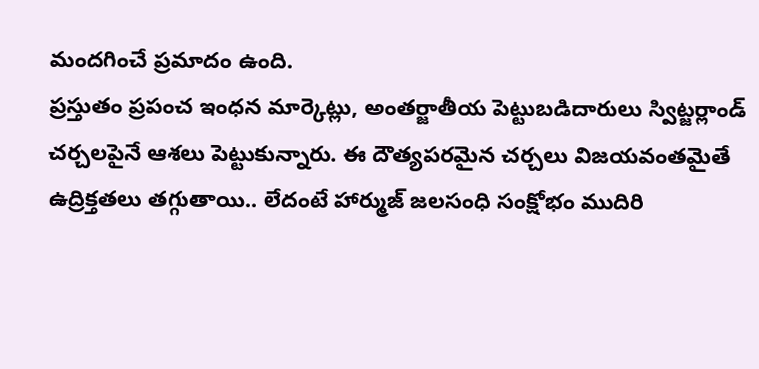మందగించే ప్రమాదం ఉంది.
ప్రస్తుతం ప్రపంచ ఇంధన మార్కెట్లు, అంతర్జాతీయ పెట్టుబడిదారులు స్విట్జర్లాండ్ చర్చలపైనే ఆశలు పెట్టుకున్నారు. ఈ దౌత్యపరమైన చర్చలు విజయవంతమైతే ఉద్రిక్తతలు తగ్గుతాయి.. లేదంటే హార్ముజ్ జలసంధి సంక్షోభం ముదిరి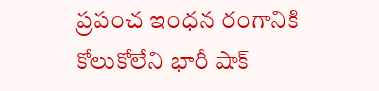ప్రపంచ ఇంధన రంగానికి కోలుకోలేని భారీ షాక్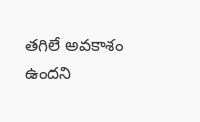తగిలే అవకాశం ఉందని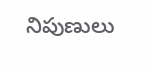నిపుణులు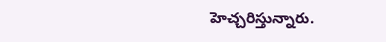హెచ్చరిస్తున్నారు.